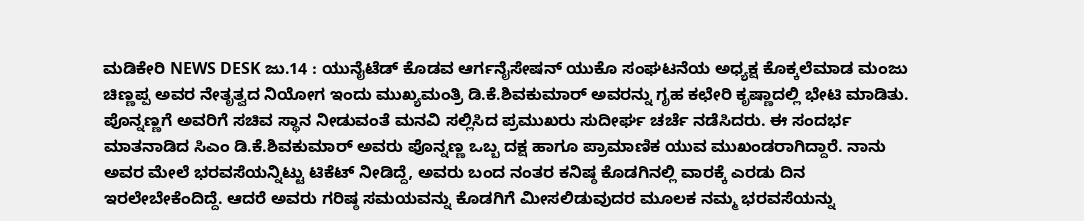ಮಡಿಕೇರಿ NEWS DESK ಜು.14 : ಯುನೈಟೆಡ್ ಕೊಡವ ಆರ್ಗನೈಸೇಷನ್ ಯುಕೊ ಸಂಘಟನೆಯ ಅಧ್ಯಕ್ಷ ಕೊಕ್ಕಲೆಮಾಡ ಮಂಜು ಚಿಣ್ಣಪ್ಪ ಅವರ ನೇತೃತ್ವದ ನಿಯೋಗ ಇಂದು ಮುಖ್ಯಮಂತ್ರಿ ಡಿ.ಕೆ.ಶಿವಕುಮಾರ್ ಅವರನ್ನು ಗೃಹ ಕಛೇರಿ ಕೃಷ್ಣಾದಲ್ಲಿ ಭೇಟಿ ಮಾಡಿತು. ಪೊನ್ನಣ್ಣಗೆ ಅವರಿಗೆ ಸಚಿವ ಸ್ಥಾನ ನೀಡುವಂತೆ ಮನವಿ ಸಲ್ಲಿಸಿದ ಪ್ರಮುಖರು ಸುದೀರ್ಘ ಚರ್ಚೆ ನಡೆಸಿದರು. ಈ ಸಂದರ್ಭ ಮಾತನಾಡಿದ ಸಿಎಂ ಡಿ.ಕೆ.ಶಿವಕುಮಾರ್ ಅವರು ಪೊನ್ನಣ್ಣ ಒಬ್ಬ ದಕ್ಷ ಹಾಗೂ ಪ್ರಾಮಾಣಿಕ ಯುವ ಮುಖಂಡರಾಗಿದ್ದಾರೆ. ನಾನು ಅವರ ಮೇಲೆ ಭರವಸೆಯನ್ನಿಟ್ಟು ಟಿಕೆಟ್ ನೀಡಿದ್ದೆ, ಅವರು ಬಂದ ನಂತರ ಕನಿಷ್ಠ ಕೊಡಗಿನಲ್ಲಿ ವಾರಕ್ಕೆ ಎರಡು ದಿನ ಇರಲೇಬೇಕೆಂದಿದ್ದೆ. ಆದರೆ ಅವರು ಗರಿಷ್ಠ ಸಮಯವನ್ನು ಕೊಡಗಿಗೆ ಮೀಸಲಿಡುವುದರ ಮೂಲಕ ನಮ್ಮ ಭರವಸೆಯನ್ನು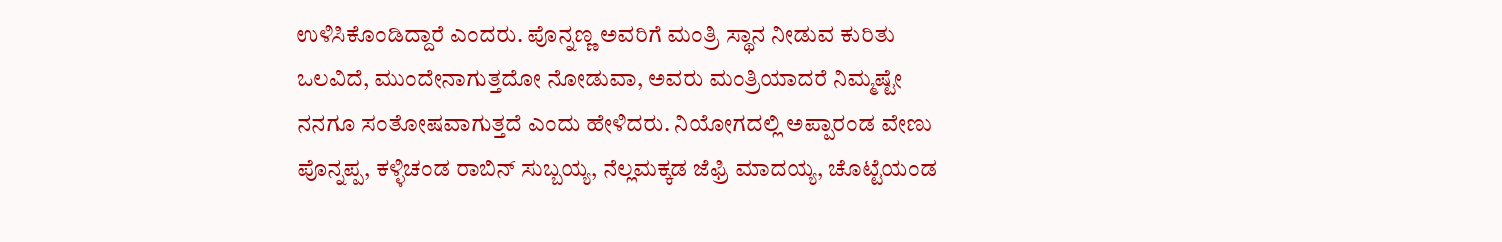ಉಳಿಸಿಕೊಂಡಿದ್ದಾರೆ ಎಂದರು. ಪೊನ್ನಣ್ಣ ಅವರಿಗೆ ಮಂತ್ರಿ ಸ್ಥಾನ ನೀಡುವ ಕುರಿತು ಒಲವಿದೆ, ಮುಂದೇನಾಗುತ್ತದೋ ನೋಡುವಾ, ಅವರು ಮಂತ್ರಿಯಾದರೆ ನಿಮ್ಮಷ್ಟೇ ನನಗೂ ಸಂತೋಷವಾಗುತ್ತದೆ ಎಂದು ಹೇಳಿದರು. ನಿಯೋಗದಲ್ಲಿ ಅಪ್ಪಾರಂಡ ವೇಣು ಪೊನ್ನಪ್ಪ, ಕಳ್ಳಿಚಂಡ ರಾಬಿನ್ ಸುಬ್ಬಯ್ಯ, ನೆಲ್ಲಮಕ್ಕಡ ಜೆಫ್ರಿ ಮಾದಯ್ಯ, ಚೊಟ್ಟೆಯಂಡ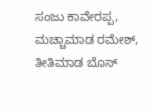ಸಂಜು ಕಾವೇರಪ್ಪ, ಮಚ್ಚಾಮಾಡ ರಮೇಶ್, ತೀತಿಮಾಡ ಬೊಸ್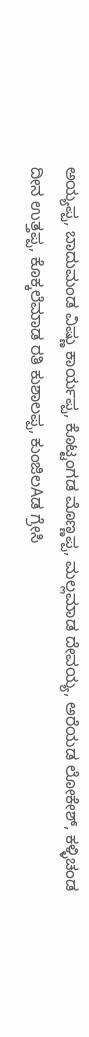ಅಯ್ಯಪ್ಪ, ಬಾದುಮಂಡ ವಿಷ್ಣು ಕಾರ್ಯಪ್ಪ, ಕೊಟ್ಟಂಗಡ ಮೊಣ್ಣಪ್ಪ, ಮಲ್ಲಮಾಡ ದೇವಯ್ಯ, ಅರೆಯಡ ಲೋಕೇಶ್, ಕಳ್ಳಿಚಂಡ ದೀನ ಉತ್ತಪ್ಪ, ಕೊಕ್ಕಲೆಮಾಡ ರತಿ ಕುಶಾಲಪ್ಪ, ಕುಂಜಿಲAಡ ಗ್ರೇಸಿ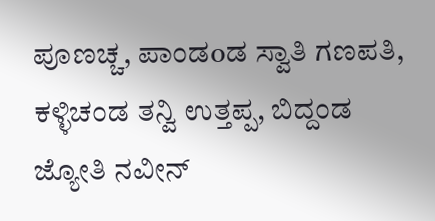ಪೂಣಚ್ಚ, ಪಾಂಡoಡ ಸ್ವಾತಿ ಗಣಪತಿ, ಕಳ್ಳಿಚಂಡ ತನ್ವಿ ಉತ್ತಪ್ಪ, ಬಿದ್ದಂಡ ಜ್ಯೋತಿ ನವೀನ್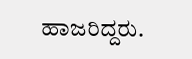ಹಾಜರಿದ್ದರು.